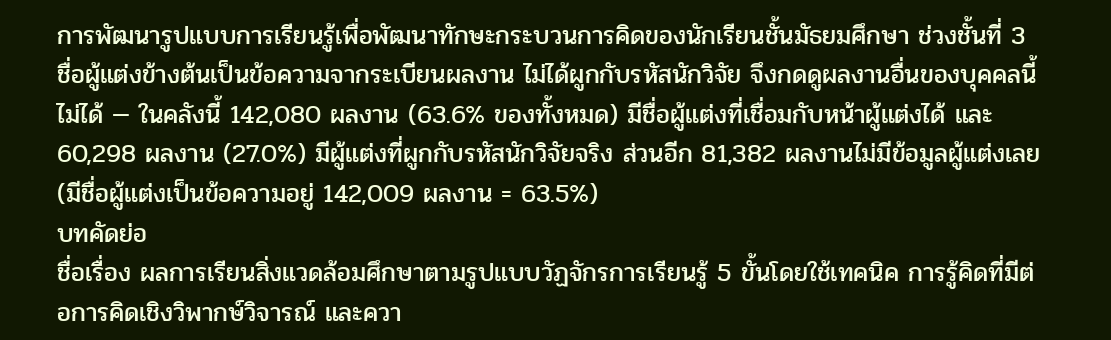การพัฒนารูปแบบการเรียนรู้เพื่อพัฒนาทักษะกระบวนการคิดของนักเรียนชั้นมัธยมศึกษา ช่วงชั้นที่ 3
ชื่อผู้แต่งข้างต้นเป็นข้อความจากระเบียนผลงาน ไม่ได้ผูกกับรหัสนักวิจัย จึงกดดูผลงานอื่นของบุคคลนี้ไม่ได้ — ในคลังนี้ 142,080 ผลงาน (63.6% ของทั้งหมด) มีชื่อผู้แต่งที่เชื่อมกับหน้าผู้แต่งได้ และ 60,298 ผลงาน (27.0%) มีผู้แต่งที่ผูกกับรหัสนักวิจัยจริง ส่วนอีก 81,382 ผลงานไม่มีข้อมูลผู้แต่งเลย (มีชื่อผู้แต่งเป็นข้อความอยู่ 142,009 ผลงาน = 63.5%)
บทคัดย่อ
ชื่อเรื่อง ผลการเรียนสิ่งแวดล้อมศึกษาตามรูปแบบวัฏจักรการเรียนรู้ 5 ขั้นโดยใช้เทคนิค การรู้คิดที่มีต่อการคิดเชิงวิพากษ์วิจารณ์ และควา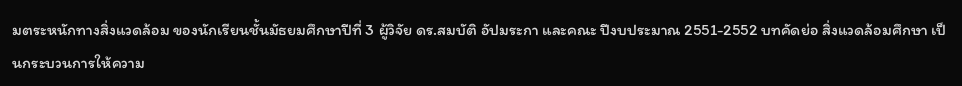มตระหนักทางสิ่งแวดล้อม ของนักเรียนชั้นมัธยมศึกษาปีที่ 3 ผู้วิจัย ดร.สมบัติ อัปมระกา และคณะ ปีงบประมาณ 2551-2552 บทคัดย่อ สิ่งแวดล้อมศึกษา เป็นกระบวนการให้ความ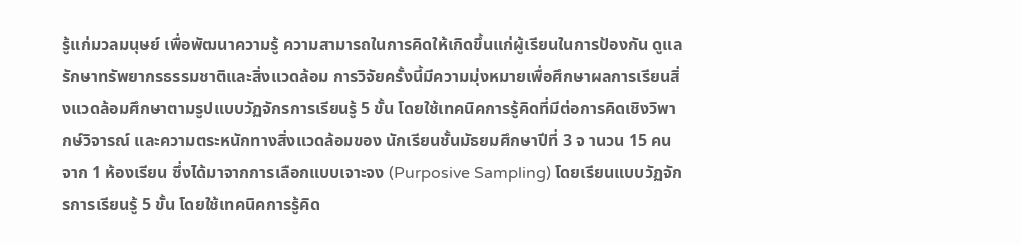รู้แก่มวลมนุษย์ เพื่อพัฒนาความรู้ ความสามารถในการคิดให้เกิดขึ้นแก่ผู้เรียนในการป้องกัน ดูแลรักษาทรัพยากรธรรมชาติและสิ่งแวดล้อม การวิจัยครั้งนี้มีความมุ่งหมายเพื่อศึกษาผลการเรียนสิ่งแวดล้อมศึกษาตามรูปแบบวัฏจักรการเรียนรู้ 5 ขั้น โดยใช้เทคนิคการรู้คิดที่มีต่อการคิดเชิงวิพากษ์วิจารณ์ และความตระหนักทางสิ่งแวดล้อมของ นักเรียนชั้นมัธยมศึกษาปีที่ 3 จ านวน 15 คน จาก 1 ห้องเรียน ซึ่งได้มาจากการเลือกแบบเจาะจง (Purposive Sampling) โดยเรียนแบบวัฏจักรการเรียนรู้ 5 ขั้น โดยใช้เทคนิคการรู้คิด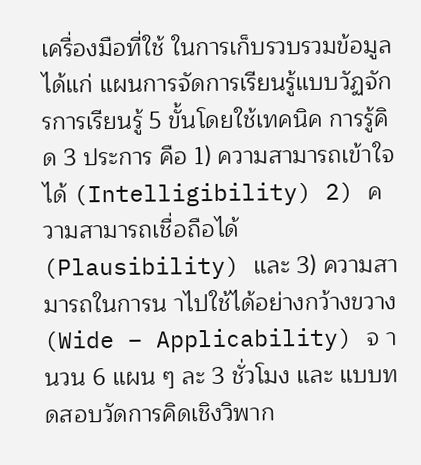เครื่องมือที่ใช้ ในการเก็บรวบรวมข้อมูล ได้แก่ แผนการจัดการเรียนรู้แบบวัฏจักรการเรียนรู้ 5 ขั้นโดยใช้เทคนิค การรู้คิด 3 ประการ คือ 1) ความสามารถเข้าใจได้ (Intelligibility) 2) ความสามารถเชื่อถือได้ (Plausibility) และ 3) ความสามารถในการน าไปใช้ได้อย่างกว้างขวาง (Wide – Applicability) จ านวน 6 แผน ๆ ละ 3 ชั่วโมง และ แบบทดสอบวัดการคิดเชิงวิพาก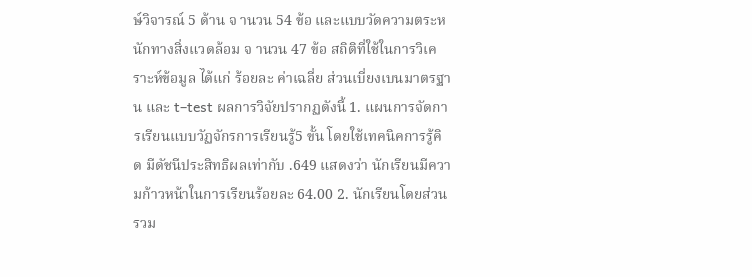ษ์วิจารณ์ 5 ด้าน จ านวน 54 ข้อ และแบบวัดความตระหนักทางสิ่งแวดล้อม จ านวน 47 ข้อ สถิติที่ใช้ในการวิเคราะห์ข้อมูล ได้แก่ ร้อยละ ค่าเฉลี่ย ส่วนเบี่ยงเบนมาตรฐาน และ t–test ผลการวิจัยปรากฏดังนี้ 1. แผนการจัดการเรียนแบบวัฏจักรการเรียนรู้5 ขั้น โดยใช้เทคนิคการรู้คิด มีดัชนีประสิทธิผลเท่ากับ .649 แสดงว่า นักเรียนมีความก้าวหน้าในการเรียนร้อยละ 64.00 2. นักเรียนโดยส่วนรวม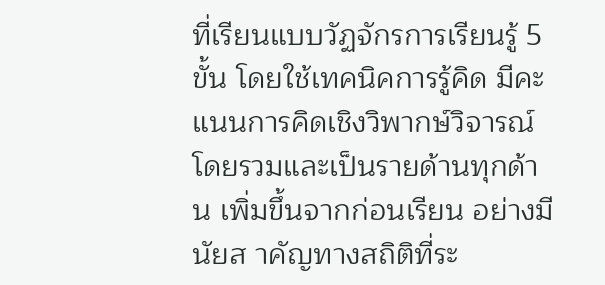ที่เรียนแบบวัฏจักรการเรียนรู้ 5 ขั้น โดยใช้เทคนิคการรู้คิด มีคะแนนการคิดเชิงวิพากษ์วิจารณ์โดยรวมและเป็นรายด้านทุกด้าน เพิ่มขึ้นจากก่อนเรียน อย่างมีนัยส าคัญทางสถิติที่ระ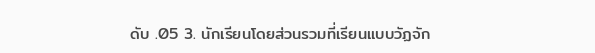ดับ .05 3. นักเรียนโดยส่วนรวมที่เรียนแบบวัฏจัก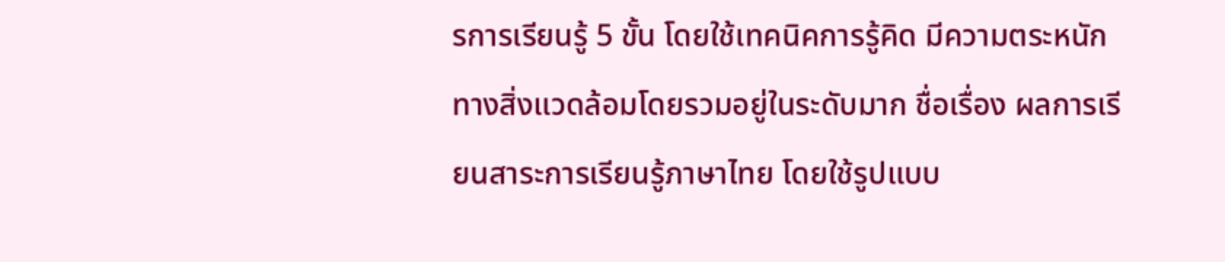รการเรียนรู้ 5 ขั้น โดยใช้เทคนิคการรู้คิด มีความตระหนักทางสิ่งแวดล้อมโดยรวมอยู่ในระดับมาก ชื่อเรื่อง ผลการเรียนสาระการเรียนรู้ภาษาไทย โดยใช้รูปแบบ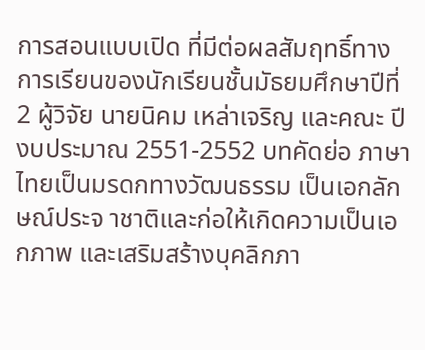การสอนแบบเปิด ที่มีต่อผลสัมฤทธิ์ทางการเรียนของนักเรียนชั้นมัธยมศึกษาปีที่ 2 ผู้วิจัย นายนิคม เหล่าเจริญ และคณะ ปีงบประมาณ 2551-2552 บทคัดย่อ ภาษาไทยเป็นมรดกทางวัฒนธรรม เป็นเอกลักษณ์ประจ าชาติและก่อให้เกิดความเป็นเอกภาพ และเสริมสร้างบุคลิกภา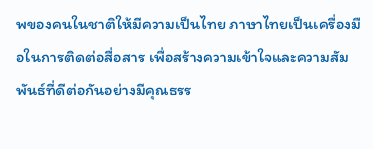พของคนในชาติให้มีความเป็นไทย ภาษาไทยเป็นเครื่องมือในการติดต่อสื่อสาร เพื่อสร้างความเข้าใจและความสัมพันธ์ที่ดีต่อกันอย่างมีคุณธรร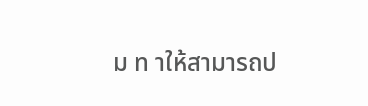ม ท าให้สามารถป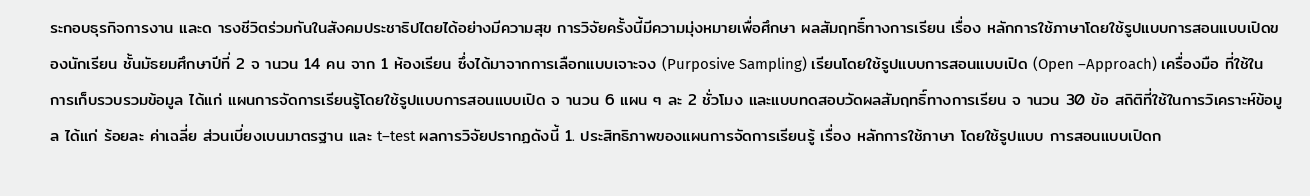ระกอบธุรกิจการงาน และด ารงชีวิตร่วมกันในสังคมประชาธิปไตยได้อย่างมีความสุข การวิจัยครั้งนี้มีความมุ่งหมายเพื่อศึกษา ผลสัมฤทธิ์ทางการเรียน เรื่อง หลักการใช้ภาษาโดยใช้รูปแบบการสอนแบบเปิดของนักเรียน ชั้นมัธยมศึกษาปีที่ 2 จ านวน 14 คน จาก 1 ห้องเรียน ซึ่งได้มาจากการเลือกแบบเจาะจง (Purposive Sampling) เรียนโดยใช้รูปแบบการสอนแบบเปิด (Open –Approach) เครื่องมือ ที่ใช้ในการเก็บรวบรวมข้อมูล ได้แก่ แผนการจัดการเรียนรู้โดยใช้รูปแบบการสอนแบบเปิด จ านวน 6 แผน ๆ ละ 2 ชั่วโมง และแบบทดสอบวัดผลสัมฤทธิ์ทางการเรียน จ านวน 30 ข้อ สถิติที่ใช้ในการวิเคราะห์ข้อมูล ได้แก่ ร้อยละ ค่าเฉลี่ย ส่วนเบี่ยงเบนมาตรฐาน และ t–test ผลการวิจัยปรากฏดังนี้ 1. ประสิทธิภาพของแผนการจัดการเรียนรู้ เรื่อง หลักการใช้ภาษา โดยใช้รูปแบบ การสอนแบบเปิดก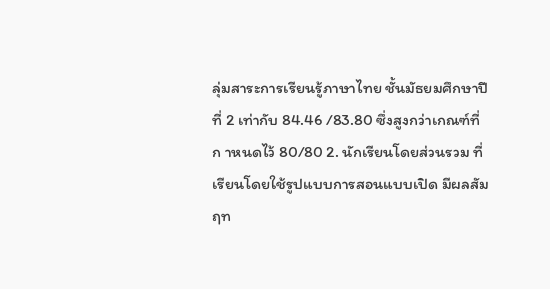ลุ่มสาระการเรียนรู้ภาษาไทย ชั้นมัธยมศึกษาปีที่ 2 เท่ากับ 84.46 /83.80 ซึ่งสูงกว่าเกณฑ์ที่ก าหนดไว้ 80/80 2. นักเรียนโดยส่วนรวม ที่เรียนโดยใช้รูปแบบการสอนแบบเปิด มีผลสัมฤท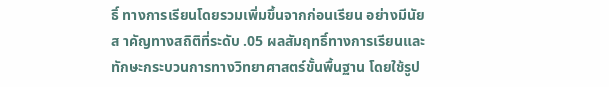ธิ์ ทางการเรียนโดยรวมเพิ่มขึ้นจากก่อนเรียน อย่างมีนัยส าคัญทางสถิติที่ระดับ .05 ผลสัมฤทธิ์ทางการเรียนและทักษะกระบวนการทางวิทยาศาสตร์ขั้นพื้นฐาน โดยใช้รูป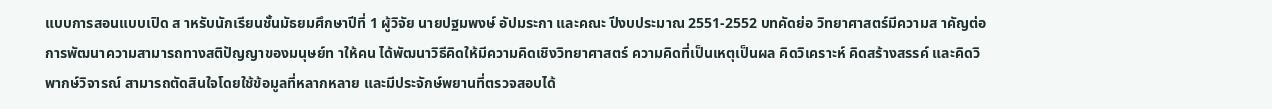แบบการสอนแบบเปิด ส าหรับนักเรียนชั้นมัธยมศึกษาปีที่ 1 ผู้วิจัย นายปฐมพงษ์ อัปมระกา และคณะ ปีงบประมาณ 2551-2552 บทคัดย่อ วิทยาศาสตร์มีความส าคัญต่อการพัฒนาความสามารถทางสติปัญญาของมนุษย์ท าให้คน ได้พัฒนาวิธีคิดให้มีความคิดเชิงวิทยาศาสตร์ ความคิดที่เป็นเหตุเป็นผล คิดวิเคราะห์ คิดสร้างสรรค์ และคิดวิพากษ์วิจารณ์ สามารถตัดสินใจโดยใช้ข้อมูลที่หลากหลาย และมีประจักษ์พยานที่ตรวจสอบได้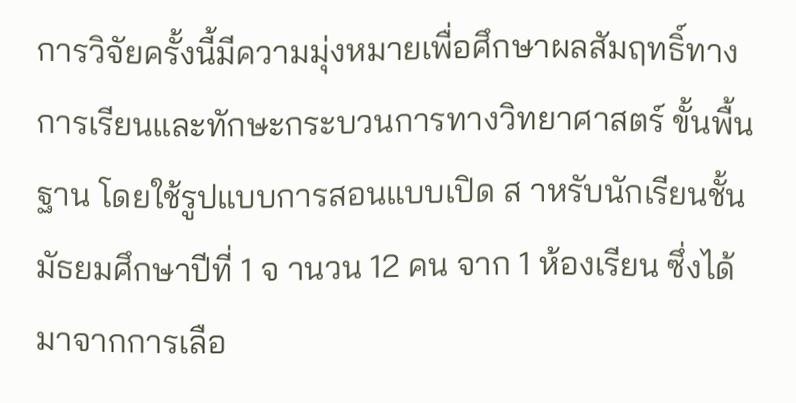การวิจัยครั้งนี้มีความมุ่งหมายเพื่อศึกษาผลสัมฤทธิ์ทางการเรียนและทักษะกระบวนการทางวิทยาศาสตร์ ขั้นพื้นฐาน โดยใช้รูปแบบการสอนแบบเปิด ส าหรับนักเรียนชั้นมัธยมศึกษาปีที่ 1 จ านวน 12 คน จาก 1 ห้องเรียน ซึ่งได้มาจากการเลือ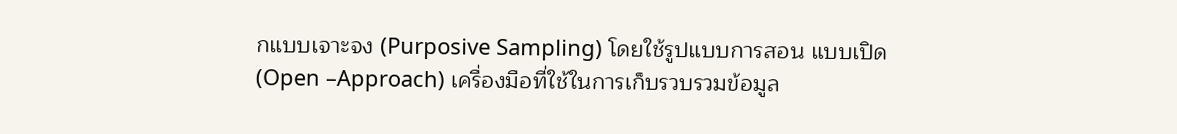กแบบเจาะจง (Purposive Sampling) โดยใช้รูปแบบการสอน แบบเปิด (Open –Approach) เครื่องมือที่ใช้ในการเก็บรวบรวมข้อมูล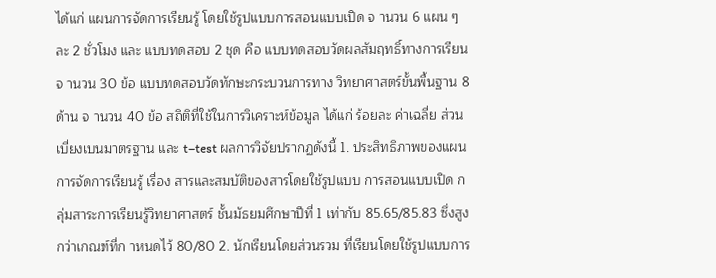ได้แก่ แผนการจัดการเรียนรู้ โดยใช้รูปแบบการสอนแบบเปิด จ านวน 6 แผน ๆ ละ 2 ชั่วโมง และ แบบทดสอบ 2 ชุด คือ แบบทดสอบวัดผลสัมฤทธิ์ทางการเรียน จ านวน 30 ข้อ แบบทดสอบวัดทักษะกระบวนการทาง วิทยาศาสตร์ขั้นพื้นฐาน 8 ด้าน จ านวน 40 ข้อ สถิติที่ใช้ในการวิเคราะห์ข้อมูล ได้แก่ ร้อยละ ค่าเฉลี่ย ส่วนเบี่ยงเบนมาตรฐาน และ t–test ผลการวิจัยปรากฏดังนี้ 1. ประสิทธิภาพของแผนการจัดการเรียนรู้ เรื่อง สารและสมบัติของสารโดยใช้รูปแบบ การสอนแบบเปิด กลุ่มสาระการเรียนรู้วิทยาศาสตร์ ชั้นมัธยมศึกษาปีที่ 1 เท่ากับ 85.65/85.83 ซึ่งสูงกว่าเกณฑ์ที่ก าหนดไว้ 80/80 2. นักเรียนโดยส่วนรวม ที่เรียนโดยใช้รูปแบบการ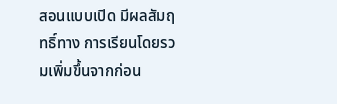สอนแบบเปิด มีผลสัมฤทธิ์ทาง การเรียนโดยรวมเพิ่มขึ้นจากก่อน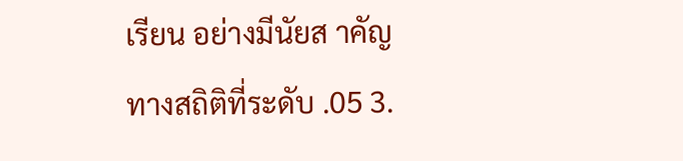เรียน อย่างมีนัยส าคัญทางสถิติที่ระดับ .05 3.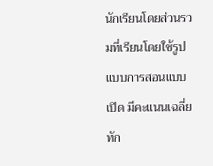นักเรียนโดยส่วนรวมที่เรียนโดยใช้รูปแบบการสอนแบบเปิด มีคะแนนเฉลี่ยทัก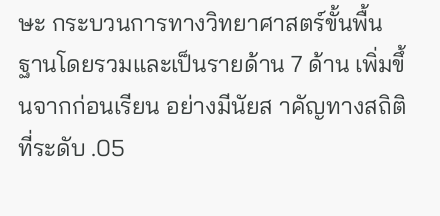ษะ กระบวนการทางวิทยาศาสตร์ขั้นพื้นฐานโดยรวมและเป็นรายด้าน 7 ด้าน เพิ่มขึ้นจากก่อนเรียน อย่างมีนัยส าคัญทางสถิติที่ระดับ .05